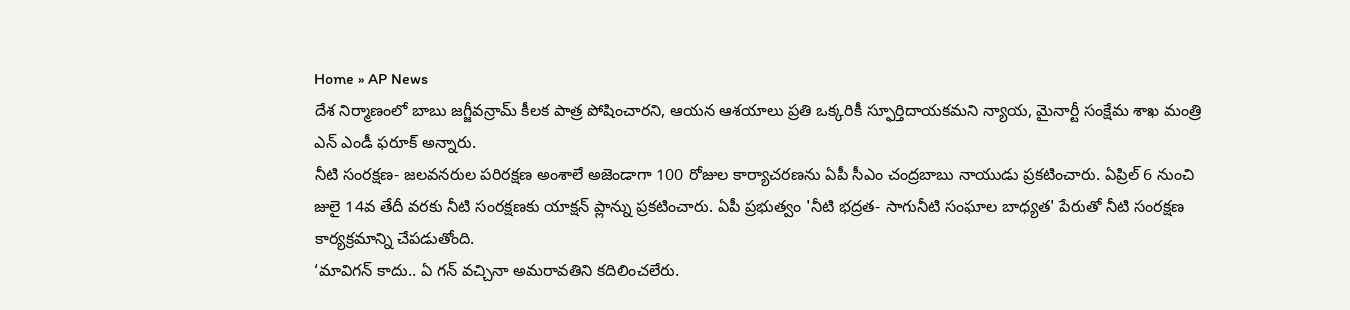Home » AP News
దేశ నిర్మాణంలో బాబు జగ్జీవన్రామ్ కీలక పాత్ర పోషించారని, ఆయన ఆశయాలు ప్రతి ఒక్కరికీ స్ఫూర్తిదాయకమని న్యాయ, మైనార్టీ సంక్షేమ శాఖ మంత్రి ఎన్ ఎండీ ఫరూక్ అన్నారు.
నీటి సంరక్షణ- జలవనరుల పరిరక్షణ అంశాలే అజెండాగా 100 రోజుల కార్యాచరణను ఏపీ సీఎం చంద్రబాబు నాయుడు ప్రకటించారు. ఏప్రిల్ 6 నుంచి జులై 14వ తేదీ వరకు నీటి సంరక్షణకు యాక్షన్ ప్లాన్ను ప్రకటించారు. ఏపీ ప్రభుత్వం 'నీటి భద్రత- సాగునీటి సంఘాల బాధ్యత' పేరుతో నీటి సంరక్షణ కార్యక్రమాన్ని చేపడుతోంది.
‘మావిగన్ కాదు.. ఏ గన్ వచ్చినా అమరావతిని కదిలించలేరు.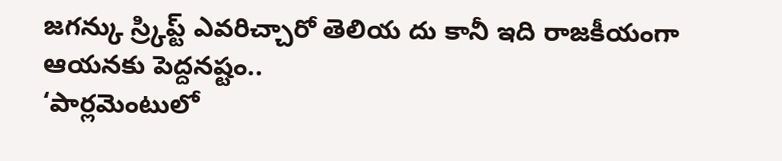జగన్కు స్ర్కిప్ట్ ఎవరిచ్చారో తెలియ దు కానీ ఇది రాజకీయంగా ఆయనకు పెద్దనష్టం..
‘పార్లమెంటులో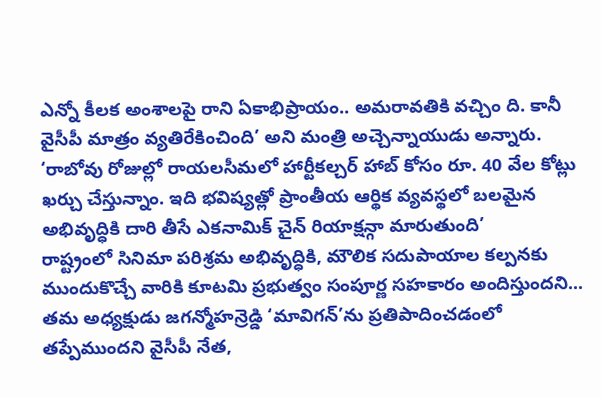ఎన్నో కీలక అంశాలపై రాని ఏకాభిప్రాయం.. అమరావతికి వచ్చిం ది. కానీ వైసీపీ మాత్రం వ్యతిరేకించింది’ అని మంత్రి అచ్చెన్నాయుడు అన్నారు.
‘రాబోవు రోజుల్లో రాయలసీమలో హార్టీకల్చర్ హాబ్ కోసం రూ. 40 వేల కోట్లు ఖర్చు చేస్తున్నాం. ఇది భవిష్యత్లో ప్రాంతీయ ఆర్థిక వ్యవస్థలో బలమైన అభివృద్ధికి దారి తీసే ఎకనామిక్ చైన్ రియాక్షన్గా మారుతుంది’
రాష్ట్రంలో సినిమా పరిశ్రమ అభివృద్ధికి, మౌలిక సదుపాయాల కల్పనకు ముందుకొచ్చే వారికి కూటమి ప్రభుత్వం సంపూర్ణ సహకారం అందిస్తుందని...
తమ అధ్యక్షుడు జగన్మోహన్రెడ్డి ‘మావిగన్’ను ప్రతిపాదించడంలో తప్పేముందని వైసీపీ నేత,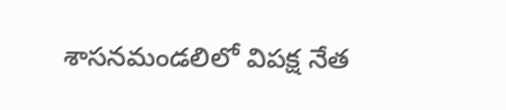శాసనమండలిలో విపక్ష నేత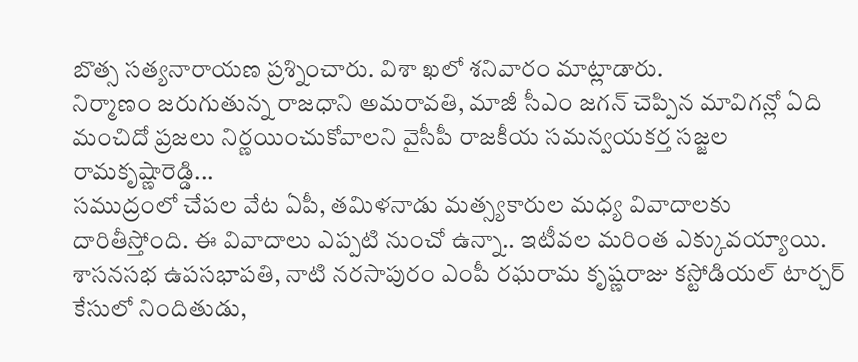బొత్స సత్యనారాయణ ప్రశ్నించారు. విశా ఖలో శనివారం మాట్లాడారు.
నిర్మాణం జరుగుతున్న రాజధాని అమరావతి, మాజీ సీఎం జగన్ చెప్పిన మావిగన్లో ఏది మంచిదో ప్రజలు నిర్ణయించుకోవాలని వైసీపీ రాజకీయ సమన్వయకర్త సజ్జల రామకృష్ణారెడ్డి...
సముద్రంలో చేపల వేట ఏపీ, తమిళనాడు మత్స్యకారుల మధ్య వివాదాలకు దారితీస్తోంది. ఈ వివాదాలు ఎప్పటి నుంచో ఉన్నా.. ఇటీవల మరింత ఎక్కువయ్యాయి.
శాసనసభ ఉపసభాపతి, నాటి నరసాపురం ఎంపీ రఘరామ కృష్ణరాజు కస్టోడియల్ టార్చర్ కేసులో నిందితుడు,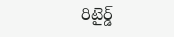రిటైర్డ్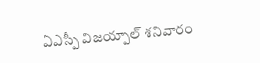ఏఎస్పీ విజయ్పాల్ శనివారం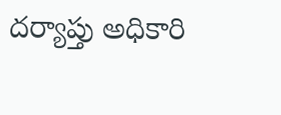దర్యాప్తు అధికారి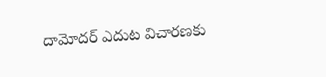దామోదర్ ఎదుట విచారణకు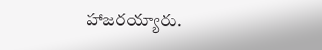హాజరయ్యారు.